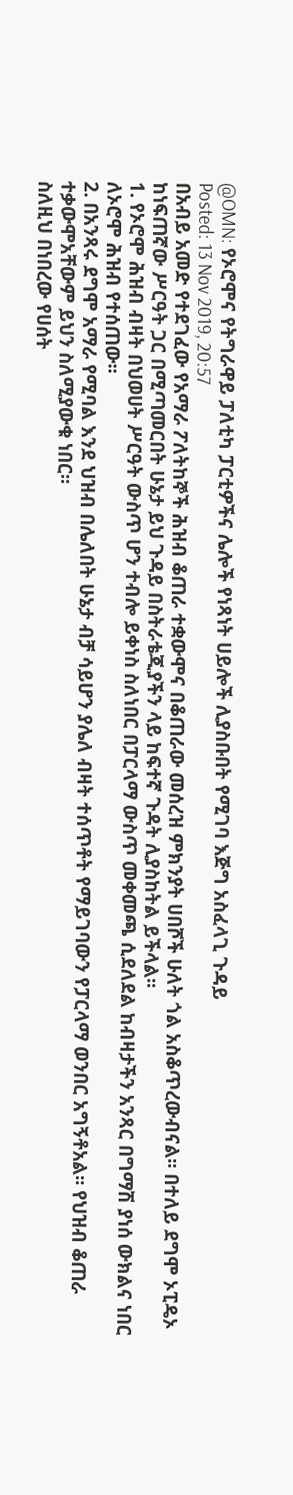@OMN: የኦሮሞና የትግራዋይ ፓለቲካ ፓርቲዎችና ሌሎች የነጻነት ሀይሎች ሊያስቡበት የሚገባ እጅግ አስፈላጊ ጉዳይ
Posted: 13 Nov 2019, 20:57
በአብይ አመድ የተደገፈው የአማራ ፖለትከኞች ሕዝብ ቆጠራ ተቋውሞና በቆጠራው መሰረዝ ምክንያት ሀበሾች ሁለት ጎል አስቆጥረውብናል፡፡ በተለይ ደግሞ ኦፒዴኦ ከነፍጠኛው ሥርዓት ጋር በሚጣመርበት ሁኔታ ይህ ጉዳይ በስትራቴጂያችን ላይ ከፍተኛ ጉዳት ሊያስከትል ይችላል፡፡
1. የኦሮሞ ሕዝብ ብዛት በህወሀት ሥርዓት ውስጥ ሆን ተብሎ ይቀነስ ስለነበር በፓርላማ ውስጥ መቀመጫ ሲደለደል ከብዛታችን አንጻር በግማሽ ያነሰ ውክልና ነበር ለኦሮሞ ሕዝብ የተሰጠው፡፡
2. በአንጻሩ ደግሞ አማራ የሚባል እንደ ህዝብ በሌለበት ሁኔታ ብቻ ሳይሆን ያሌለ ብዛት ተሰጥቶት የማይገባውን የፓርላማ ወንበር አግኝቶአል፡፡ የህዝብ ቆጠራ ተቃውሞአቸውም ይህን ስለሚያውቁ ነበር፡፡
ስለዚህ በነበረው የሀሰት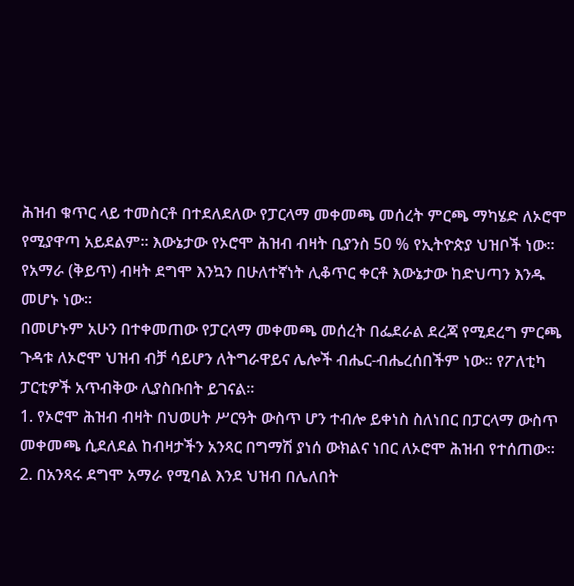ሕዝብ ቁጥር ላይ ተመስርቶ በተደለደለው የፓርላማ መቀመጫ መሰረት ምርጫ ማካሄድ ለኦሮሞ የሚያዋጣ አይደልም፡፡ እውኔታው የኦሮሞ ሕዝብ ብዛት ቢያንስ 50 % የኢትዮጵያ ህዝቦች ነው፡፡ የአማራ (ቅይጥ) ብዛት ደግሞ እንኳን በሁለተኛነት ሊቆጥር ቀርቶ እውኔታው ከድህጣን እንዱ መሆኑ ነው፡፡
በመሆኑም አሁን በተቀመጠው የፓርላማ መቀመጫ መሰረት በፌደራል ደረጃ የሚደረግ ምርጫ ጉዳቱ ለኦሮሞ ህዝብ ብቻ ሳይሆን ለትግራዋይና ሌሎች ብሔር-ብሔረሰበችም ነው፡፡ የፖለቲካ ፓርቲዎች አጥብቅው ሊያስቡበት ይገናል፡፡
1. የኦሮሞ ሕዝብ ብዛት በህወሀት ሥርዓት ውስጥ ሆን ተብሎ ይቀነስ ስለነበር በፓርላማ ውስጥ መቀመጫ ሲደለደል ከብዛታችን አንጻር በግማሽ ያነሰ ውክልና ነበር ለኦሮሞ ሕዝብ የተሰጠው፡፡
2. በአንጻሩ ደግሞ አማራ የሚባል እንደ ህዝብ በሌለበት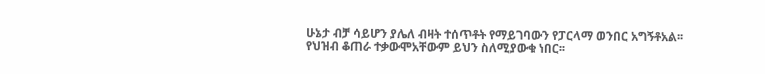ሁኔታ ብቻ ሳይሆን ያሌለ ብዛት ተሰጥቶት የማይገባውን የፓርላማ ወንበር አግኝቶአል፡፡ የህዝብ ቆጠራ ተቃውሞአቸውም ይህን ስለሚያውቁ ነበር፡፡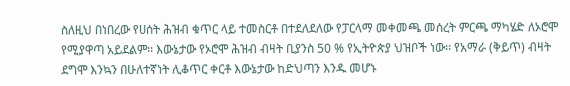ስለዚህ በነበረው የሀሰት ሕዝብ ቁጥር ላይ ተመስርቶ በተደለደለው የፓርላማ መቀመጫ መሰረት ምርጫ ማካሄድ ለኦሮሞ የሚያዋጣ አይደልም፡፡ እውኔታው የኦሮሞ ሕዝብ ብዛት ቢያንስ 50 % የኢትዮጵያ ህዝቦች ነው፡፡ የአማራ (ቅይጥ) ብዛት ደግሞ እንኳን በሁለተኛነት ሊቆጥር ቀርቶ እውኔታው ከድህጣን እንዱ መሆኑ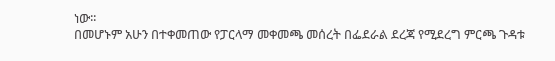ነው፡፡
በመሆኑም አሁን በተቀመጠው የፓርላማ መቀመጫ መሰረት በፌደራል ደረጃ የሚደረግ ምርጫ ጉዳቱ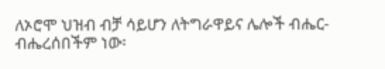ለኦሮሞ ህዝብ ብቻ ሳይሆን ለትግራዋይና ሌሎች ብሔር-ብሔረሰበችም ነው፡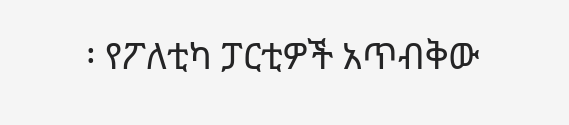፡ የፖለቲካ ፓርቲዎች አጥብቅው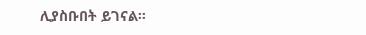ሊያስቡበት ይገናል፡፡